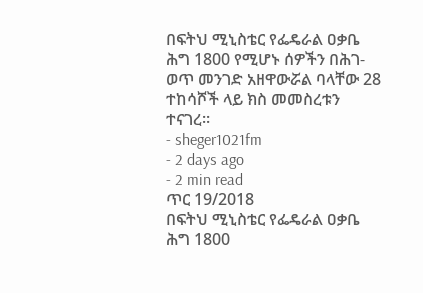በፍትህ ሚኒስቴር የፌዴራል ዐቃቤ ሕግ 1800 የሚሆኑ ሰዎችን በሕገ-ወጥ መንገድ አዘዋውሯል ባላቸው 28 ተከሳሾች ላይ ክስ መመስረቱን ተናገረ፡፡
- sheger1021fm
- 2 days ago
- 2 min read
ጥር 19/2018
በፍትህ ሚኒስቴር የፌዴራል ዐቃቤ ሕግ 1800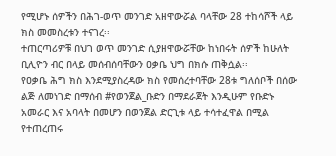የሚሆኑ ሰዎችን በሕገ-ወጥ መንገድ አዘዋውሯል ባላቸው 28 ተከሳሾች ላይ ክስ መመስረቱን ተናገረ፡፡
ተጠርጣሪዎቹ በህገ ወጥ መንገድ ሲያዘዋውሯቸው ከነበሩት ሰዎች ከሁለት ቢሊዮን ብር በላይ መሰብሰባቸውን ዐቃቤ ህግ በክሱ ጠቅሷል፡፡
የዐቃቤ ሕግ ክስ እንደሚያስረዳው ክስ የመሰረተባቸው 28ቱ ግለሰቦች በሰው ልጅ ለመነገድ በማሰብ #የወንጀል_ቡድን በማደራጀት እንዲሁም የቡድኑ አመራር እና አባላት በመሆን በወንጀል ድርጊቱ ላይ ተሳተፈዋል በሚል የተጠረጠሩ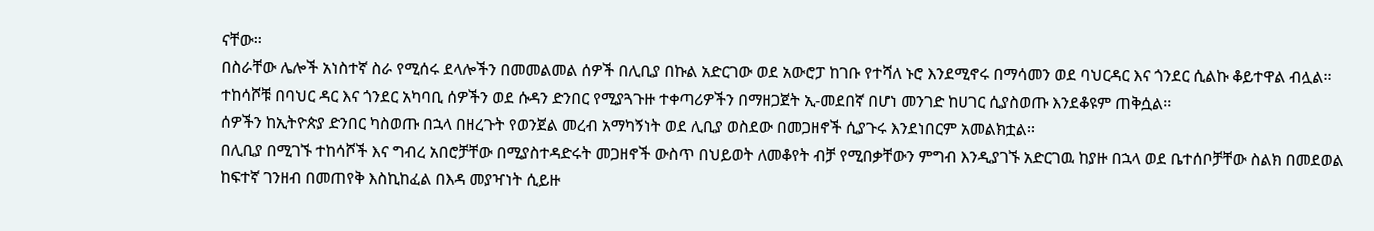ናቸው፡፡
በስራቸው ሌሎች አነስተኛ ስራ የሚሰሩ ደላሎችን በመመልመል ሰዎች በሊቢያ በኩል አድርገው ወደ አውሮፓ ከገቡ የተሻለ ኑሮ እንደሚኖሩ በማሳመን ወደ ባህርዳር እና ጎንደር ሲልኩ ቆይተዋል ብሏል፡፡
ተከሳሾቹ በባህር ዳር እና ጎንደር አካባቢ ሰዎችን ወደ ሱዳን ድንበር የሚያጓጉዙ ተቀጣሪዎችን በማዘጋጀት ኢ-መደበኛ በሆነ መንገድ ከሀገር ሲያስወጡ እንደቆዩም ጠቅሷል፡፡
ሰዎችን ከኢትዮጵያ ድንበር ካስወጡ በኋላ በዘረጉት የወንጀል መረብ አማካኝነት ወደ ሊቢያ ወስደው በመጋዘኖች ሲያጉሩ እንደነበርም አመልክቷል፡፡
በሊቢያ በሚገኙ ተከሳሾች እና ግብረ አበሮቻቸው በሚያስተዳድሩት መጋዘኖች ውስጥ በህይወት ለመቆየት ብቻ የሚበቃቸውን ምግብ እንዲያገኙ አድርገዉ ከያዙ በኋላ ወደ ቤተሰቦቻቸው ስልክ በመደወል ከፍተኛ ገንዘብ በመጠየቅ እስኪከፈል በእዳ መያዣነት ሲይዙ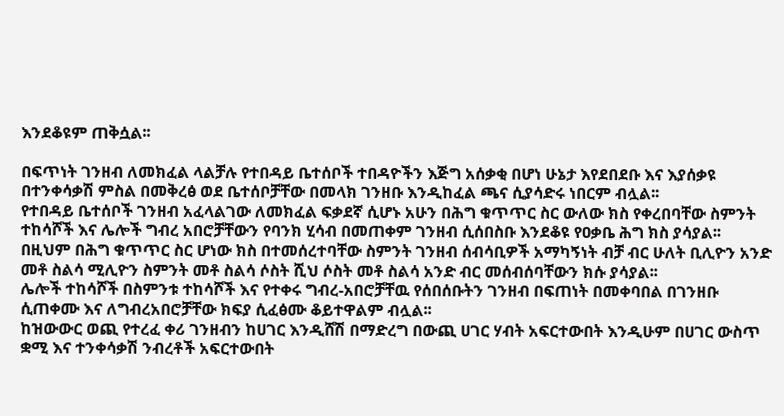እንደቆዩም ጠቅሷል፡፡

በፍጥነት ገንዘብ ለመክፈል ላልቻሉ የተበዳይ ቤተሰቦች ተበዳዮችን እጅግ አሰቃቂ በሆነ ሁኔታ እየደበደቡ እና እያሰቃዩ በተንቀሳቃሽ ምስል በመቅረፅ ወደ ቤተሰቦቻቸው በመላክ ገንዘቡ እንዲከፈል ጫና ሲያሳድሩ ነበርም ብሏል፡፡
የተበዳይ ቤተሰቦች ገንዘብ አፈላልገው ለመክፈል ፍቃደኛ ሲሆኑ አሁን በሕግ ቁጥጥር ስር ውለው ክስ የቀረበባቸው ስምንት ተከሳሾች እና ሌሎች ግብረ አበሮቻቸውን የባንክ ሂሳብ በመጠቀም ገንዘብ ሲሰበስቡ እንደቆዩ የዐቃቤ ሕግ ክስ ያሳያል፡፡
በዚህም በሕግ ቁጥጥር ስር ሆነው ክስ በተመሰረተባቸው ስምንት ገንዘብ ሰብሳቢዎች አማካኝነት ብቻ ብር ሁለት ቢሊዮን አንድ መቶ ስልሳ ሚሊዮን ስምንት መቶ ስልሳ ሶስት ሺህ ሶስት መቶ ስልሳ አንድ ብር መሰብሰባቸውን ክሱ ያሳያል፡፡
ሌሎች ተከሳሾች በስምንቱ ተከሳሾች እና የተቀሩ ግብረ-አበሮቻቸዉ የሰበሰቡትን ገንዘብ በፍጠነት በመቀባበል በገንዘቡ ሲጠቀሙ እና ለግብረአበሮቻቸው ክፍያ ሲፈፅሙ ቆይተዋልም ብሏል፡፡
ከዝውውር ወጪ የተረፈ ቀሪ ገንዘብን ከሀገር እንዲሸሽ በማድረግ በውጪ ሀገር ሃብት አፍርተውበት እንዲሁም በሀገር ውስጥ ቋሚ እና ተንቀሳቃሽ ንብረቶች አፍርተውበት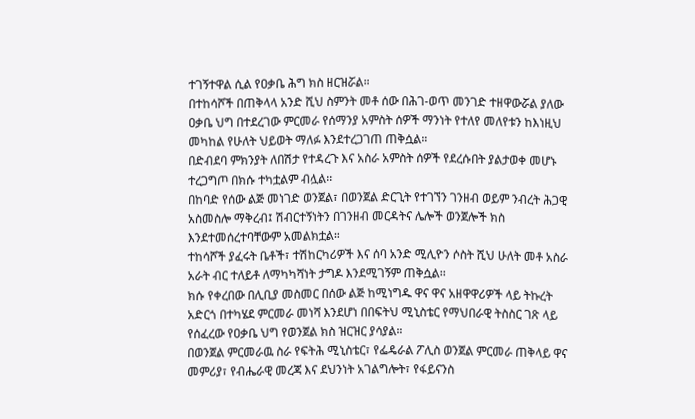ተገኝተዋል ሲል የዐቃቤ ሕግ ክስ ዘርዝሯል።
በተከሳሾች በጠቅላላ አንድ ሺህ ስምንት መቶ ሰው በሕገ-ወጥ መንገድ ተዘዋውሯል ያለው ዐቃቤ ህግ በተደረገው ምርመራ የሰማንያ አምስት ሰዎች ማንነት የተለየ መለየቱን ከእነዚህ መካከል የሁለት ህይወት ማለፉ እንደተረጋገጠ ጠቅሷል።
በድብደባ ምክንያት ለበሽታ የተዳረጉ እና አስራ አምስት ሰዎች የደረሱበት ያልታወቀ መሆኑ ተረጋግጦ በክሱ ተካቷልም ብሏል፡፡
በከባድ የሰው ልጅ መነገድ ወንጀል፣ በወንጀል ድርጊት የተገኘን ገንዘብ ወይም ንብረት ሕጋዊ አስመስሎ ማቅረብ፤ ሽብርተኝነትን በገንዘብ መርዳትና ሌሎች ወንጀሎች ክስ እንደተመሰረተባቸውም አመልክቷል።
ተከሳሾች ያፈሩት ቤቶች፣ ተሽከርካሪዎች እና ሰባ አንድ ሚሊዮን ሶስት ሺህ ሁለት መቶ አስራ አራት ብር ተለይቶ ለማካካሻነት ታግዶ እንደሚገኝም ጠቅሷል፡፡
ክሱ የቀረበው በሊቢያ መስመር በሰው ልጅ ከሚነግዱ ዋና ዋና አዘዋዋሪዎች ላይ ትኩረት አድርጎ በተካሄደ ምርመራ መነሻ እንደሆነ በበፍትህ ሚኒስቴር የማህበራዊ ትስስር ገጽ ላይ የሰፈረው የዐቃቤ ህግ የወንጀል ክስ ዝርዝር ያሳያል።
በወንጀል ምርመራዉ ስራ የፍትሕ ሚኒስቴር፣ የፌዴራል ፖሊስ ወንጀል ምርመራ ጠቅላይ ዋና መምሪያ፣ የብሔራዊ መረጃ እና ደህንነት አገልግሎት፣ የፋይናንስ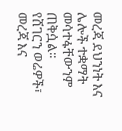መረጃ ደህንነት እና ሌሎች ተቋማት መሳተፋቸውንም ጠቅሷል፡፡
የሸገርን ወሬዎች፣ መረጃ እና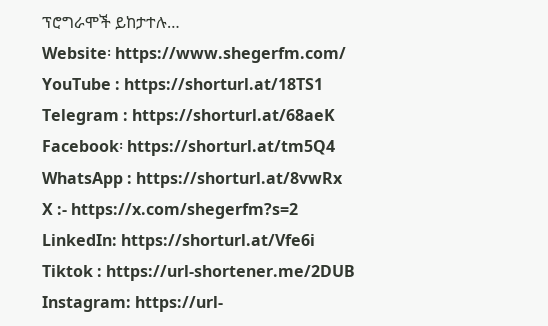ፕሮግራሞች ይከታተሉ…
Website፡ https://www.shegerfm.com/
YouTube : https://shorturl.at/18TS1
Telegram : https://shorturl.at/68aeK
Facebook፡ https://shorturl.at/tm5Q4
WhatsApp : https://shorturl.at/8vwRx
X :- https://x.com/shegerfm?s=2
LinkedIn: https://shorturl.at/Vfe6i
Tiktok : https://url-shortener.me/2DUB
Instagram: https://url-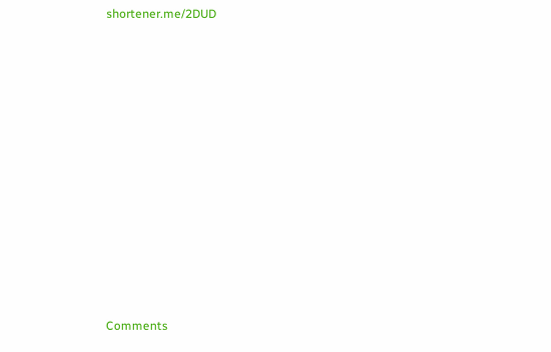shortener.me/2DUD












Comments